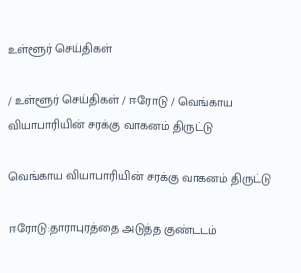உள்ளூர் செய்திகள்

/ உள்ளூர் செய்திகள் / ஈரோடு / வெங்காய வியாபாரியின் சரக்கு வாகனம் திருட்டு

வெங்காய வியாபாரியின் சரக்கு வாகனம் திருட்டு

ஈரோடு:தாராபுரத்தை அடுத்த குண்டடம்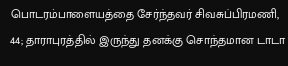பொடரம்பாளையத்தை சேர்ந்தவர் சிவசுப்பிரமணி, 44; தாராபுரத்தில் இருந்து தனக்கு சொந்தமான டாடா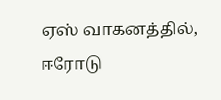ஏஸ் வாகனத்தில், ஈரோடு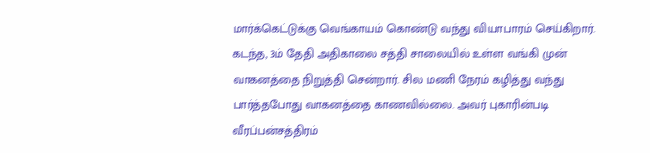மார்க்கெட்டுக்கு வெங்காயம் கொண்டு வந்து வியாபாரம் செய்கிறார். கடந்த, 3ம் தேதி அதிகாலை சத்தி சாலையில் உள்ள வங்கி முன் வாகனத்தை நிறுத்தி சென்றார். சில மணி நேரம் கழித்து வந்து பார்த்தபோது வாகனத்தை காணவில்லை. அவர் புகாரின்படி வீரப்பன்சத்திரம்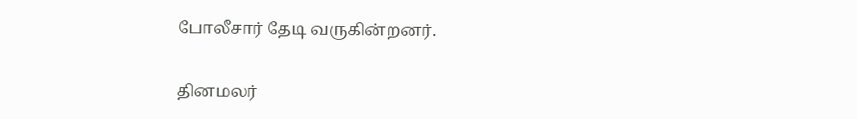போலீசார் தேடி வருகின்றனர்.


தினமலர்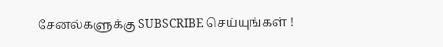சேனல்களுக்கு SUBSCRIBE செய்யுங்கள் !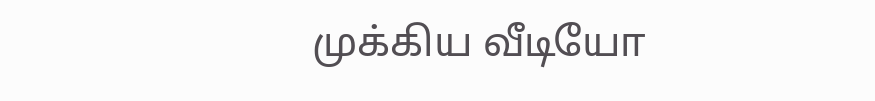முக்கிய வீடியோ